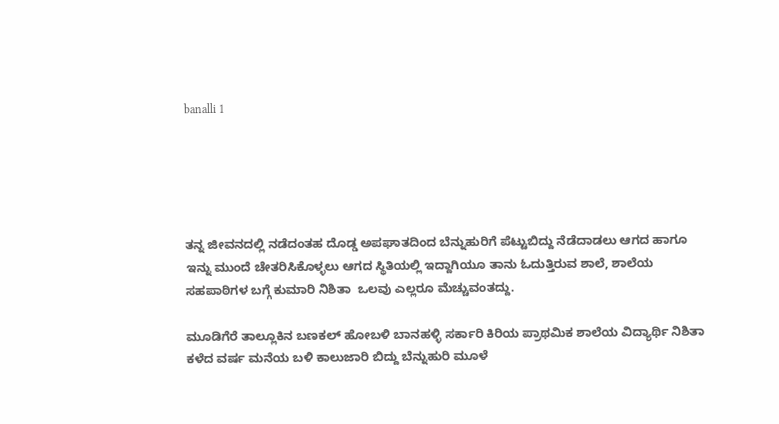banalli 1





ತನ್ನ ಜೀವನದಲ್ಲಿ ನಡೆದಂತಹ ದೊಡ್ಡ ಅಪಘಾತದಿಂದ ಬೆನ್ನುಹುರಿಗೆ ಪೆಟ್ಟುಬಿದ್ದು ನೆಡೆದಾಡಲು ಆಗದ ಹಾಗೂ ಇನ್ನು ಮುಂದೆ ಚೇತರಿಸಿಕೊಳ್ಳಲು ಆಗದ ಸ್ಥಿತಿಯಲ್ಲಿ ಇದ್ದಾಗಿಯೂ ತಾನು ಓದುತ್ತಿರುವ ಶಾಲೆ, ಶಾಲೆಯ ಸಹಪಾಠಿಗಳ ಬಗ್ಗೆ ಕುಮಾರಿ ನಿಶಿತಾ  ಒಲವು ಎಲ್ಲರೂ ಮೆಚ್ಚುವಂತದ್ದು.

ಮೂಡಿಗೆರೆ ತಾಲ್ಲೂಕಿನ ಬಣಕಲ್ ಹೋಬಳಿ ಬಾನಹಳ್ಳಿ ಸರ್ಕಾರಿ ಕಿರಿಯ ಪ್ರಾಥಮಿಕ ಶಾಲೆಯ ವಿದ್ಯಾರ್ಥಿ ನಿಶಿತಾ ಕಳೆದ ವರ್ಷ ಮನೆಯ ಬಳಿ ಕಾಲುಜಾರಿ ಬಿದ್ದು ಬೆನ್ನುಹುರಿ ಮೂಳೆ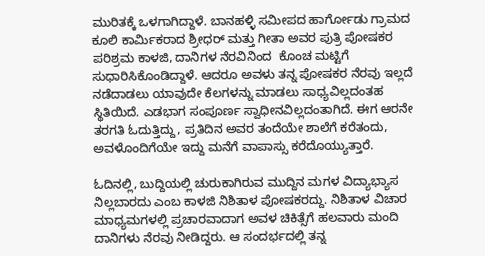ಮುರಿತಕ್ಕೆ ಒಳಗಾಗಿದ್ದಾಳೆ. ಬಾನಹಳ್ಳಿ ಸಮೀಪದ ಹಾರ್ಗೋಡು ಗ್ರಾಮದ ಕೂಲಿ ಕಾರ್ಮಿಕರಾದ ಶ್ರೀಧರ್ ಮತ್ತು ಗೀತಾ ಅವರ ಪುತ್ರಿ ಪೋಷಕರ ಪರಿಶ್ರಮ ಕಾಳಜಿ, ದಾನಿಗಳ ನೆರವಿನಿಂದ  ಕೊಂಚ ಮಟ್ಟಿಗೆ ಸುಧಾರಿಸಿಕೊಂಡಿದ್ದಾಳೆ. ಆದರೂ ಅವಳು ತನ್ನ ಪೋಷಕರ ನೆರವು ಇಲ್ಲದೆ ನಡೆದಾಡಲು ಯಾವುದೇ ಕೆಲಗಳನ್ನು ಮಾಡಲು ಸಾಧ್ಯವಿಲ್ಲದಂತಹ ಸ್ಥಿತಿಯಿದೆ. ಎಡಭಾಗ ಸಂಪೂರ್ಣ ಸ್ವಾಧೀನವಿಲ್ಲದಂತಾಗಿದೆ. ಈಗ ಆರನೇ ತರಗತಿ ಓದುತ್ತಿದ್ದು, ಪ್ರತಿದಿನ ಅವರ ತಂದೆಯೇ ಶಾಲೆಗೆ ಕರೆತಂದು, ಅವಳೊಂದಿಗೆಯೇ ಇದ್ದು ಮನೆಗೆ ವಾಪಾಸ್ಸು ಕರೆದೊಯ್ಯುತ್ತಾರೆ.

ಓದಿನಲ್ಲಿ, ಬುದ್ದಿಯಲ್ಲಿ ಚುರುಕಾಗಿರುವ ಮುದ್ದಿನ ಮಗಳ ವಿದ್ಯಾಭ್ಯಾಸ ನಿಲ್ಲಬಾರದು ಎಂಬ ಕಾಳಜಿ ನಿಶಿತಾಳ ಪೋಷಕರದ್ದು. ನಿಶಿತಾಳ ವಿಚಾರ ಮಾಧ್ಯಮಗಳಲ್ಲಿ ಪ್ರಚಾರವಾದಾಗ ಅವಳ ಚಿಕಿತ್ಸೆಗೆ ಹಲವಾರು ಮಂದಿ ದಾನಿಗಳು ನೆರವು ನೀಡಿದ್ದರು. ಆ ಸಂದರ್ಭದಲ್ಲಿ ತನ್ನ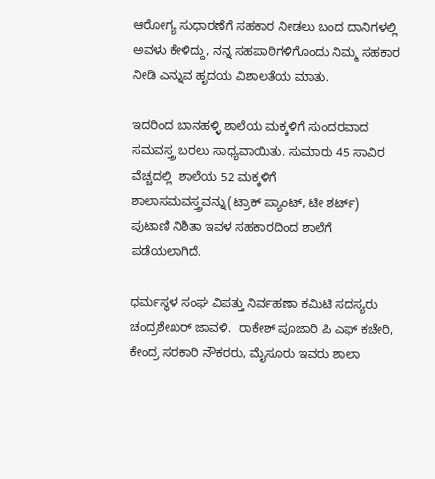ಆರೋಗ್ಯ ಸುಧಾರಣೆಗೆ ಸಹಕಾರ ನೀಡಲು ಬಂದ ದಾನಿಗಳಲ್ಲಿ ಅವಳು ಕೇಳಿದ್ದು, ನನ್ನ ಸಹಪಾಠಿಗಳಿಗೊಂದು ನಿಮ್ಮ ಸಹಕಾರ ನೀಡಿ ಎನ್ನುವ ಹೃದಯ ವಿಶಾಲತೆಯ ಮಾತು.

ಇದರಿಂದ ಬಾನಹಳ್ಳಿ ಶಾಲೆಯ ಮಕ್ಕಳಿಗೆ ಸುಂದರವಾದ ಸಮವಸ್ತ್ರ ಬರಲು ಸಾಧ್ಯವಾಯಿತು. ಸುಮಾರು 45 ಸಾವಿರ ವೆಚ್ಚದಲ್ಲಿ  ಶಾಲೆಯ 52 ಮಕ್ಕಳಿಗೆ ಶಾಲಾಸಮವಸ್ತ್ರವನ್ನು(ಟ್ರಾಕ್ ಪ್ಯಾಂಟ್, ಟೀ ಶರ್ಟ್) ಪುಟಾಣಿ ನಿಶಿತಾ ಇವಳ ಸಹಕಾರದಿಂದ ಶಾಲೆಗೆ ಪಡೆಯಲಾಗಿದೆ.

ಧರ್ಮಸ್ಥಳ ಸಂಘ ವಿಪತ್ತು ನಿರ್ವಹಣಾ ಕಮಿಟಿ ಸದಸ್ಯರು ಚಂದ್ರಶೇಖರ್ ಜಾವಳಿ.  ರಾಕೇಶ್ ಪೂಜಾರಿ ಪಿ ಎಫ್ ಕಚೇರಿ, ಕೇಂದ್ರ ಸರಕಾರಿ ನೌಕರರು, ಮೈಸೂರು ಇವರು ಶಾಲಾ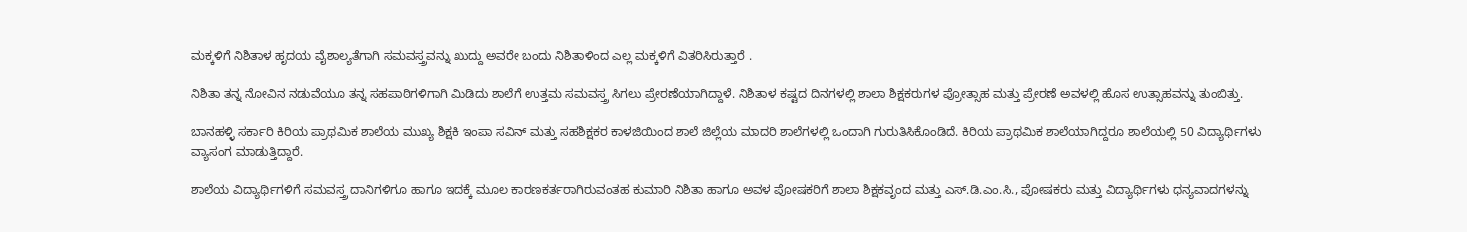ಮಕ್ಕಳಿಗೆ ನಿಶಿತಾಳ ಹೃದಯ ವೈಶಾಲ್ಯತೆಗಾಗಿ ಸಮವಸ್ತ್ರವನ್ನು ಖುದ್ದು ಅವರೇ ಬಂದು ನಿಶಿತಾಳಿಂದ ಎಲ್ಲ ಮಕ್ಕಳಿಗೆ ವಿತರಿಸಿರುತ್ತಾರೆ .

ನಿಶಿತಾ ತನ್ನ ನೋವಿನ ನಡುವೆಯೂ ತನ್ನ ಸಹಪಾಠಿಗಳಿಗಾಗಿ ಮಿಡಿದು ಶಾಲೆಗೆ ಉತ್ತಮ ಸಮವಸ್ತ್ರ ಸಿಗಲು ಪ್ರೇರಣೆಯಾಗಿದ್ದಾಳೆ. ನಿಶಿತಾಳ ಕಷ್ಟದ ದಿನಗಳಲ್ಲಿ ಶಾಲಾ ಶಿಕ್ಷಕರುಗಳ ಪ್ರೋತ್ಸಾಹ ಮತ್ತು ಪ್ರೇರಣೆ ಅವಳಲ್ಲಿ ಹೊಸ ಉತ್ಸಾಹವನ್ನು ತುಂಬಿತ್ತು.

ಬಾನಹಳ್ಳಿ ಸರ್ಕಾರಿ ಕಿರಿಯ ಪ್ರಾಥಮಿಕ ಶಾಲೆಯ ಮುಖ್ಯ ಶಿಕ್ಷಕಿ ಇಂಪಾ ಸವಿನ್ ಮತ್ತು ಸಹಶಿಕ್ಷಕರ ಕಾಳಜಿಯಿಂದ ಶಾಲೆ ಜಿಲ್ಲೆಯ ಮಾದರಿ ಶಾಲೆಗಳಲ್ಲಿ ಒಂದಾಗಿ ಗುರುತಿಸಿಕೊಂಡಿದೆ. ಕಿರಿಯ ಪ್ರಾಥಮಿಕ ಶಾಲೆಯಾಗಿದ್ದರೂ ಶಾಲೆಯಲ್ಲಿ 50 ವಿದ್ಯಾರ್ಥಿಗಳು ವ್ಯಾಸಂಗ ಮಾಡುತ್ತಿದ್ದಾರೆ.

ಶಾಲೆಯ ವಿದ್ಯಾರ್ಥಿಗಳಿಗೆ ಸಮವಸ್ತ್ರ ದಾನಿಗಳಿಗೂ ಹಾಗೂ ಇದಕ್ಕೆ ಮೂಲ ಕಾರಣಕರ್ತರಾಗಿರುವಂತಹ ಕುಮಾರಿ ನಿಶಿತಾ ಹಾಗೂ ಅವಳ ಪೋಷಕರಿಗೆ ಶಾಲಾ ಶಿಕ್ಷಕವೃಂದ ಮತ್ತು ಎಸ್.ಡಿ.ಎಂ.ಸಿ., ಪೋಷಕರು ಮತ್ತು ವಿದ್ಯಾರ್ಥಿಗಳು ಧನ್ಯವಾದಗಳನ್ನು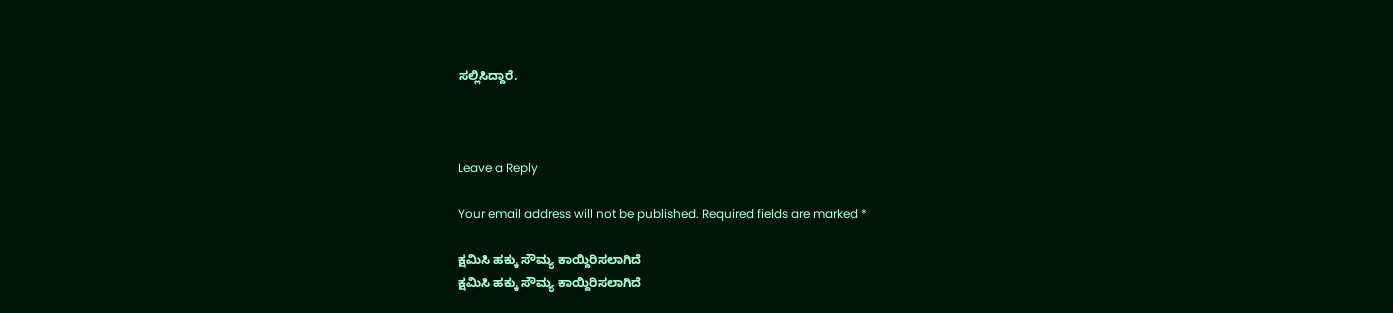ಸಲ್ಲಿಸಿದ್ದಾರೆ.



Leave a Reply

Your email address will not be published. Required fields are marked *

ಕ್ಷಮಿಸಿ ಹಕ್ಕು ಸೌಮ್ಯ ಕಾಯ್ದಿರಿಸಲಾಗಿದೆ
ಕ್ಷಮಿಸಿ ಹಕ್ಕು ಸೌಮ್ಯ ಕಾಯ್ದಿರಿಸಲಾಗಿದೆ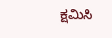ಕ್ಷಮಿಸಿ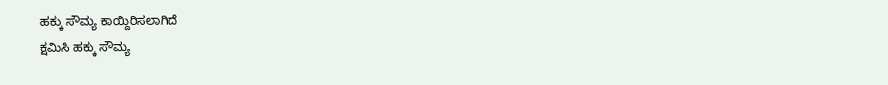ಹಕ್ಕು ಸೌಮ್ಯ ಕಾಯ್ದಿರಿಸಲಾಗಿದೆ
ಕ್ಷಮಿಸಿ ಹಕ್ಕು ಸೌಮ್ಯ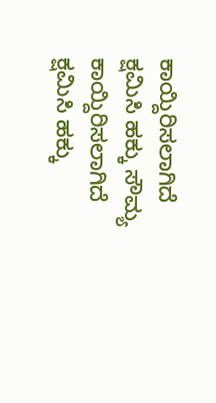ಕಾಯ್ದಿರಿಸಲಾಗಿದೆ
ಕ್ಷಮಿಸಿ ಹಕ್ಕು ಸೌಮ್ಯ ಕಾಯ್ದಿರಿಸಲಾಗಿದೆ
ಕ್ಷಮಿಸಿ ಹಕ್ಕು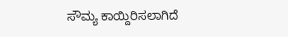ಸೌಮ್ಯ ಕಾಯ್ದಿರಿಸಲಾಗಿದೆ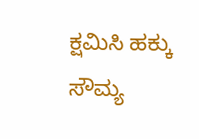ಕ್ಷಮಿಸಿ ಹಕ್ಕು ಸೌಮ್ಯ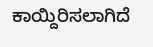ಕಾಯ್ದಿರಿಸಲಾಗಿದೆ